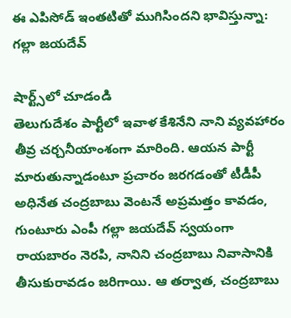ఈ ఎపిసోడ్ ఇంతటితో ముగిసిందని భావిస్తున్నా: గల్లా జయదేవ్

షార్ట్స్‌లో చూడండి
తెలుగుదేశం పార్టీలో ఇవాళ కేశినేని నాని వ్యవహారం తీవ్ర చర్చనీయాంశంగా మారింది. ఆయన పార్టీ మారుతున్నాడంటూ ప్రచారం జరగడంతో టీడీపీ అధినేత చంద్రబాబు వెంటనే అప్రమత్తం కావడం, గుంటూరు ఎంపీ గల్లా జయదేవ్ స్వయంగా రాయబారం నెరపి, నానిని చంద్రబాబు నివాసానికి తీసుకురావడం జరిగాయి. ఆ తర్వాత, చంద్రబాబు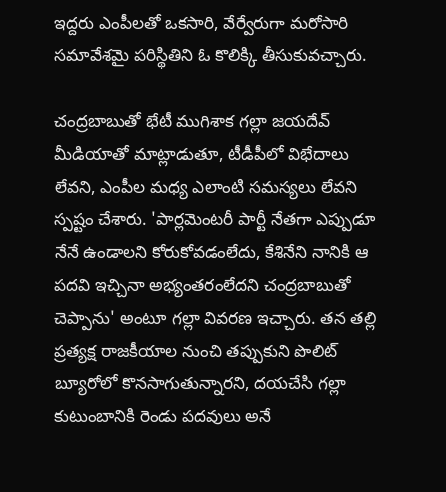ఇద్దరు ఎంపీలతో ఒకసారి, వేర్వేరుగా మరోసారి సమావేశమై పరిస్థితిని ఓ కొలిక్కి తీసుకువచ్చారు.

చంద్రబాబుతో భేటీ ముగిశాక గల్లా జయదేవ్ మీడియాతో మాట్లాడుతూ, టీడీపీలో విభేదాలు లేవని, ఎంపీల మధ్య ఎలాంటి సమస్యలు లేవని స్పష్టం చేశారు. 'పార్లమెంటరీ పార్టీ నేతగా ఎప్పుడూ నేనే ఉండాలని కోరుకోవడంలేదు, కేశినేని నానికి ఆ పదవి ఇచ్చినా అభ్యంతరంలేదని చంద్రబాబుతో చెప్పాను' అంటూ గల్లా వివరణ ఇచ్చారు. తన తల్లి ప్రత్యక్ష రాజకీయాల నుంచి తప్పుకుని పొలిట్ బ్యూరోలో కొనసాగుతున్నారని, దయచేసి గల్లా కుటుంబానికి రెండు పదవులు అనే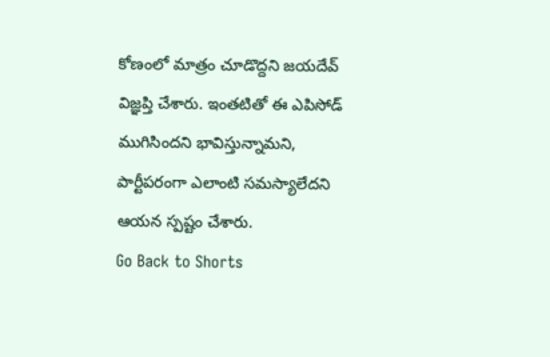కోణంలో మాత్రం చూడొద్దని జయదేవ్ విజ్ఞప్తి చేశారు. ఇంతటితో ఈ ఎపిసోడ్ ముగిసిందని భావిస్తున్నామని, పార్టీపరంగా ఎలాంటి సమస్యాలేదని ఆయన స్పష్టం చేశారు.
Go Back to Shorts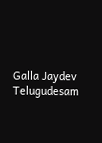Galla Jaydev
Telugudesam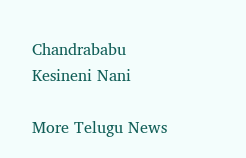Chandrababu
Kesineni Nani

More Telugu News